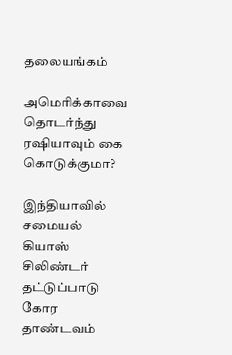தலையங்கம்

அமெரிக்காவை தொடர்ந்து ரஷியாவும் கை கொடுக்குமா?

இந்தியாவில் சமையல் கியாஸ் சிலிண்டர் தட்டுப்பாடு கோர தாண்டவம்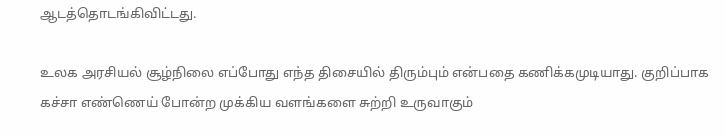ஆடத்தொடங்கிவிட்டது.

உலக அரசியல் சூழ்நிலை எப்போது எந்த திசையில் திரும்பும் என்பதை கணிக்கமுடியாது. குறிப்பாக கச்சா எண்ணெய் போன்ற முக்கிய வளங்களை சுற்றி உருவாகும்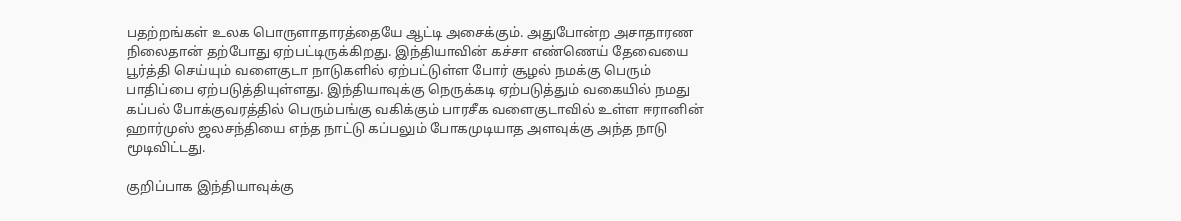பதற்றங்கள் உலக பொருளாதாரத்தையே ஆட்டி அசைக்கும். அதுபோன்ற அசாதாரண நிலைதான் தற்போது ஏற்பட்டிருக்கிறது. இந்தியாவின் கச்சா எண்ணெய் தேவையை பூர்த்தி செய்யும் வளைகுடா நாடுகளில் ஏற்பட்டுள்ள போர் சூழல் நமக்கு பெரும் பாதிப்பை ஏற்படுத்தியுள்ளது. இந்தியாவுக்கு நெருக்கடி ஏற்படுத்தும் வகையில் நமது கப்பல் போக்குவரத்தில் பெரும்பங்கு வகிக்கும் பாரசீக வளைகுடாவில் உள்ள ஈரானின் ஹார்முஸ் ஜலசந்தியை எந்த நாட்டு கப்பலும் போகமுடியாத அளவுக்கு அந்த நாடு மூடிவிட்டது.

குறிப்பாக இந்தியாவுக்கு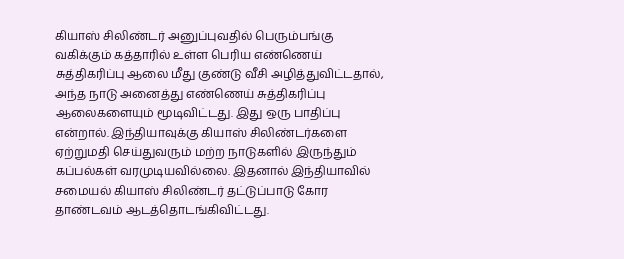கியாஸ் சிலிண்டர் அனுப்புவதில் பெரும்பங்கு வகிக்கும் கத்தாரில் உள்ள பெரிய எண்ணெய் சுத்திகரிப்பு ஆலை மீது குண்டு வீசி அழித்துவிட்டதால், அந்த நாடு அனைத்து எண்ணெய் சுத்திகரிப்பு ஆலைகளையும் மூடிவிட்டது. இது ஒரு பாதிப்பு என்றால். இந்தியாவுக்கு கியாஸ் சிலிண்டர்களை ஏற்றுமதி செய்துவரும் மற்ற நாடுகளில் இருந்தும் கப்பல்கள் வரமுடியவில்லை. இதனால் இந்தியாவில் சமையல் கியாஸ் சிலிண்டர் தட்டுப்பாடு கோர தாண்டவம் ஆடத்தொடங்கிவிட்டது.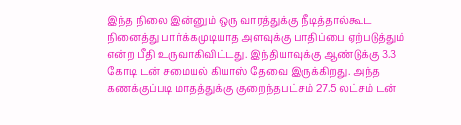இந்த நிலை இன்னும் ஒரு வாரத்துக்கு நீடித்தால்கூட நினைத்து பார்க்கமுடியாத அளவுக்கு பாதிப்பை ஏற்படுத்தும் என்ற பீதி உருவாகிவிட்டது. இந்தியாவுக்கு ஆண்டுக்கு 3.3 கோடி டன் சமையல் கியாஸ் தேவை இருக்கிறது. அந்த கணக்குப்படி மாதத்துக்கு குறைந்தபட்சம் 27.5 லட்சம் டன்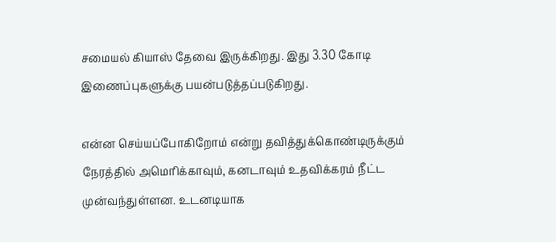சமையல் கியாஸ் தேவை இருக்கிறது. இது 3.30 கோடி இணைப்புகளுக்கு பயன்படுத்தப்படுகிறது.

என்ன செய்யப்போகிறோம் என்று தவித்துக்கொண்டிருக்கும் நேரத்தில் அமெரிக்காவும், கனடாவும் உதவிக்கரம் நீட்ட முன்வந்துள்ளன. உடனடியாக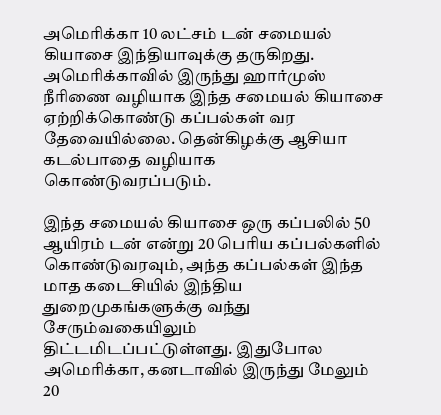அமெரிக்கா 10 லட்சம் டன் சமையல் கியாசை இந்தியாவுக்கு தருகிறது. அமெரிக்காவில் இருந்து ஹார்முஸ் நீரிணை வழியாக இந்த சமையல் கியாசை ஏற்றிக்கொண்டு கப்பல்கள் வர தேவையில்லை. தென்கிழக்கு ஆசியா கடல்பாதை வழியாக கொண்டுவரப்படும்.

இந்த சமையல் கியாசை ஒரு கப்பலில் 50 ஆயிரம் டன் என்று 20 பெரிய கப்பல்களில் கொண்டுவரவும், அந்த கப்பல்கள் இந்த மாத கடைசியில் இந்திய துறைமுகங்களுக்கு வந்து சேரும்வகையிலும் திட்டமிடப்பட்டுள்ளது. இதுபோல அமெரிக்கா, கனடாவில் இருந்து மேலும் 20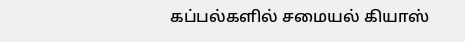கப்பல்களில் சமையல் கியாஸ்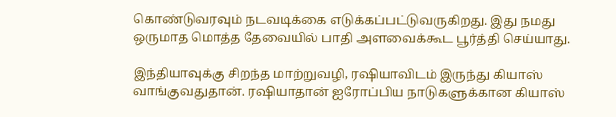கொண்டுவரவும் நடவடிக்கை எடுக்கப்பட்டுவருகிறது. இது நமது ஒருமாத மொத்த தேவையில் பாதி அளவைக்கூட பூர்த்தி செய்யாது.

இந்தியாவுக்கு சிறந்த மாற்றுவழி, ரஷியாவிடம் இருந்து கியாஸ் வாங்குவதுதான். ரஷியாதான் ஐரோப்பிய நாடுகளுக்கான கியாஸ்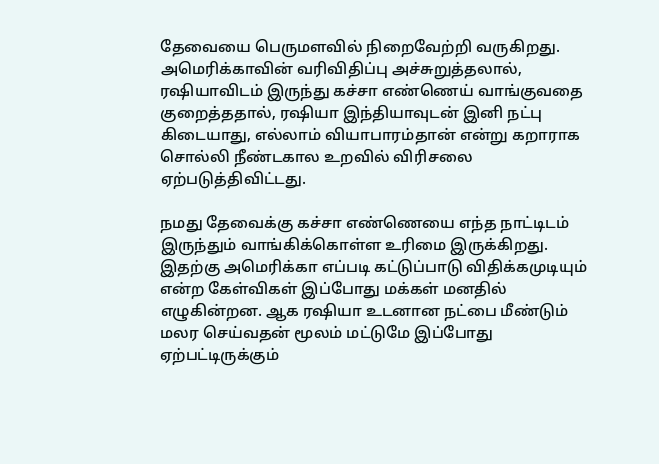தேவையை பெருமளவில் நிறைவேற்றி வருகிறது. அமெரிக்காவின் வரிவிதிப்பு அச்சுறுத்தலால், ரஷியாவிடம் இருந்து கச்சா எண்ணெய் வாங்குவதை குறைத்ததால், ரஷியா இந்தியாவுடன் இனி நட்பு கிடையாது, எல்லாம் வியாபாரம்தான் என்று கறாராக சொல்லி நீண்டகால உறவில் விரிசலை ஏற்படுத்திவிட்டது.

நமது தேவைக்கு கச்சா எண்ணெயை எந்த நாட்டிடம் இருந்தும் வாங்கிக்கொள்ள உரிமை இருக்கிறது. இதற்கு அமெரிக்கா எப்படி கட்டுப்பாடு விதிக்கமுடியும் என்ற கேள்விகள் இப்போது மக்கள் மனதில் எழுகின்றன. ஆக ரஷியா உடனான நட்பை மீண்டும் மலர செய்வதன் மூலம் மட்டுமே இப்போது ஏற்பட்டிருக்கும்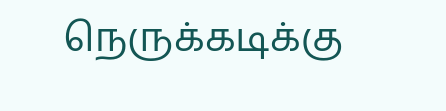நெருக்கடிக்கு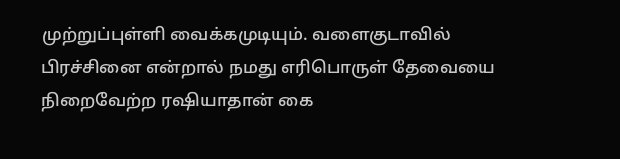முற்றுப்புள்ளி வைக்கமுடியும். வளைகுடாவில் பிரச்சினை என்றால் நமது எரிபொருள் தேவையை நிறைவேற்ற ரஷியாதான் கை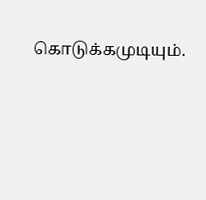கொடுக்கமுடியும்.